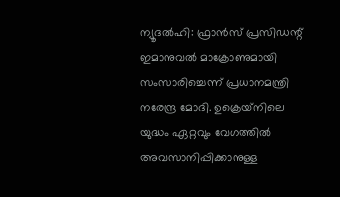ന്യൂദല്‍ഹി: ഫ്രാന്‍സ് പ്രസിഡന്റ് ഇമാനുവല്‍ മാക്രോണുമായി സംസാരിച്ചെന്ന് പ്രധാനമന്ത്രി നരേന്ദ്ര മോദി. ഉക്രെയ്‌നിലെ യുദ്ധം ഏറ്റവും വേഗത്തില്‍ അവസാനിപ്പിക്കാനുള്ള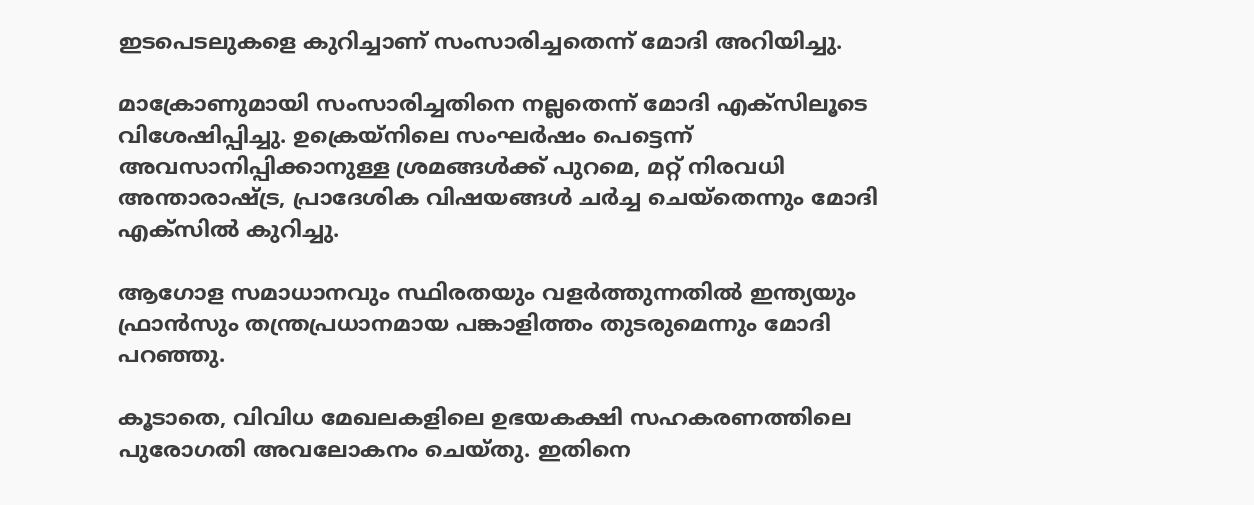ഇടപെടലുകളെ കുറിച്ചാണ് സംസാരിച്ചതെന്ന് മോദി അറിയിച്ചു.

മാക്രോണുമായി സംസാരിച്ചതിനെ നല്ലതെന്ന് മോദി എക്‌സിലൂടെ വിശേഷിപ്പിച്ചു. ഉക്രെയ്‌നിലെ സംഘര്‍ഷം പെട്ടെന്ന് അവസാനിപ്പിക്കാനുള്ള ശ്രമങ്ങള്‍ക്ക് പുറമെ, മറ്റ് നിരവധി അന്താരാഷ്ട്ര, പ്രാദേശിക വിഷയങ്ങള്‍ ചര്‍ച്ച ചെയ്‌തെന്നും മോദി എക്‌സില്‍ കുറിച്ചു.

ആഗോള സമാധാനവും സ്ഥിരതയും വളര്‍ത്തുന്നതില്‍ ഇന്ത്യയും ഫ്രാന്‍സും തന്ത്രപ്രധാനമായ പങ്കാളിത്തം തുടരുമെന്നും മോദി പറഞ്ഞു.

കൂടാതെ, വിവിധ മേഖലകളിലെ ഉഭയകക്ഷി സഹകരണത്തിലെ പുരോഗതി അവലോകനം ചെയ്തു. ഇതിനെ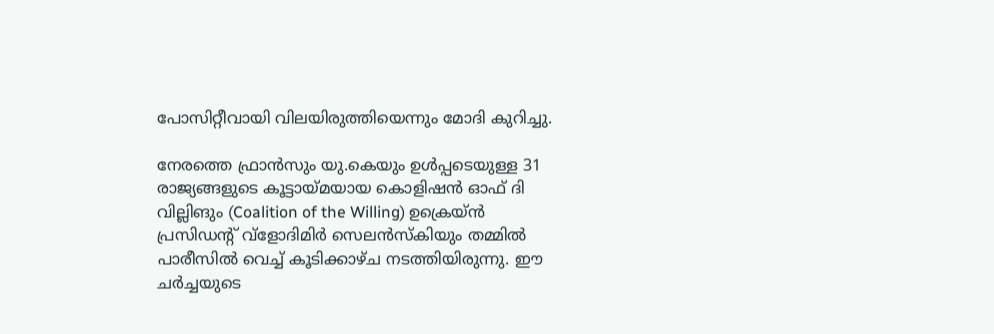പോസിറ്റീവായി വിലയിരുത്തിയെന്നും മോദി കുറിച്ചു.

നേരത്തെ ഫ്രാന്‍സും യു.കെയും ഉള്‍പ്പടെയുള്ള 31 രാജ്യങ്ങളുടെ കൂട്ടായ്മയായ കൊളിഷന്‍ ഓഫ് ദി വില്ലിങും (Coalition of the Willing) ഉക്രെയ്ന്‍ പ്രസിഡന്റ് വ്‌ളോദിമിര്‍ സെലന്‍സ്‌കിയും തമ്മില്‍ പാരീസില്‍ വെച്ച് കൂടിക്കാഴ്ച നടത്തിയിരുന്നു. ഈ ചര്‍ച്ചയുടെ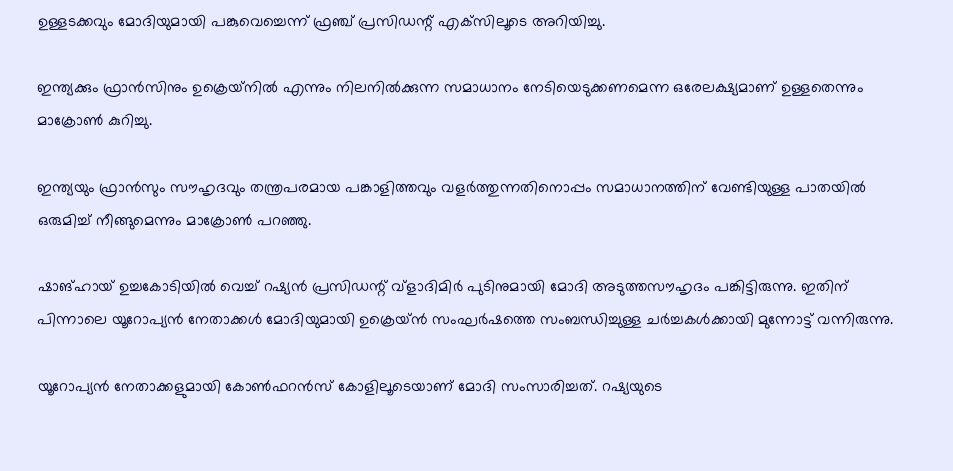ഉള്ളടക്കവും മോദിയുമായി പങ്കുവെച്ചെന്ന് ഫ്രഞ്ച് പ്രസിഡന്റ് എക്‌സിലൂടെ അറിയിച്ചു.

ഇന്ത്യക്കും ഫ്രാന്‍സിനും ഉക്രെയ്‌നില്‍ എന്നും നിലനില്‍ക്കുന്ന സമാധാനം നേടിയെടുക്കണമെന്ന ഒരേലക്ഷ്യമാണ് ഉള്ളതെന്നും മാക്രോണ്‍ കുറിച്ചു.

ഇന്ത്യയും ഫ്രാന്‍സും സൗഹൃദവും തന്ത്രപരമായ പങ്കാളിത്തവും വളര്‍ത്തുന്നതിനൊപ്പം സമാധാനത്തിന് വേണ്ടിയുള്ള പാതയില്‍ ഒരുമിച്ച് നീങ്ങുമെന്നും മാക്രോണ്‍ പറഞ്ഞു.

ഷാങ്ഹായ് ഉച്ചകോടിയില്‍ വെച്ച് റഷ്യന്‍ പ്രസിഡന്റ് വ്‌ളാദിമിര്‍ പുടിനുമായി മോദി അടുത്തസൗഹൃദം പങ്കിട്ടിരുന്നു. ഇതിന് പിന്നാലെ യൂറോപ്യന്‍ നേതാക്കള്‍ മോദിയുമായി ഉക്രെയ്ന്‍ സംഘര്‍ഷത്തെ സംബന്ധിച്ചുള്ള ചര്‍ച്ചകള്‍ക്കായി മുന്നോട്ട് വന്നിരുന്നു.

യൂറോപ്യന്‍ നേതാക്കളുമായി കോണ്‍ഫറന്‍സ് കോളിലൂടെയാണ് മോദി സംസാരിച്ചത്. റഷ്യയുടെ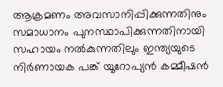ആക്രമണം അവസാനിപ്പിക്കുന്നതിനും സമാധാനം പുനസ്ഥാപിക്കുന്നതിനായി സഹായം നല്‍കുന്നതിലും ഇന്ത്യയുടെ നിര്‍ണായക പങ്ക് യൂറോപ്യന്‍ കമ്മീഷന്‍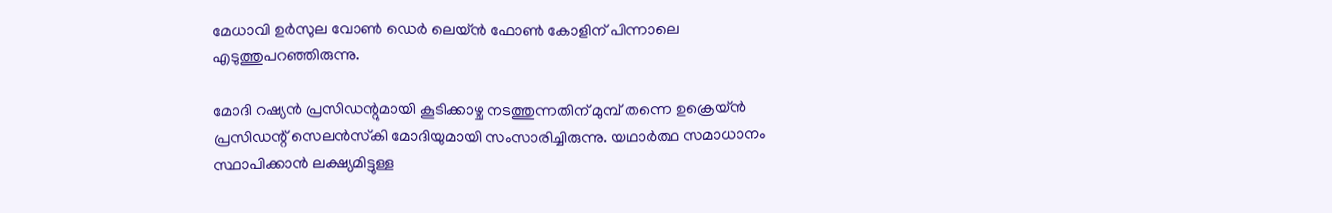മേധാവി ഉര്‍സുല വോണ്‍ ഡെര്‍ ലെയ്ന്‍ ഫോണ്‍ കോളിന് പിന്നാലെ എടുത്തുപറഞ്ഞിരുന്നു.

മോദി റഷ്യന്‍ പ്രസിഡന്റുമായി കൂടിക്കാഴ്ച നടത്തുന്നതിന് മുമ്പ് തന്നെ ഉക്രെയ്ന്‍ പ്രസിഡന്റ് സെലന്‍സ്‌കി മോദിയുമായി സംസാരിച്ചിരുന്നു. യഥാര്‍ത്ഥ സമാധാനം സ്ഥാപിക്കാന്‍ ലക്ഷ്യമിട്ടുള്ള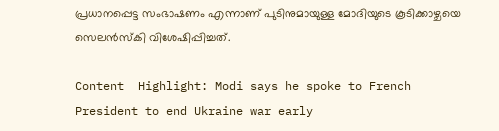പ്രധാനപ്പെട്ട സംഭാഷണം എന്നാണ് പുടിനുമായുള്ള മോദിയുടെ കൂടിക്കാഴ്ചയെ സെലന്‍സ്‌കി വിശേഷിപ്പിച്ചത്.

Content  Highlight: Modi says he spoke to French President to end Ukraine war early